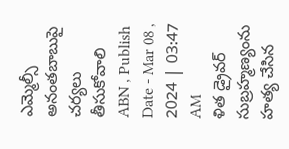ఎమ్మెల్సీ అనంతబాబుపై చర్యలు తీసుకోవాలి
ABN , Publish Date - Mar 08 , 2024 | 03:47 AM
ళిత డ్రైవర్ సుబ్రహ్మణ్యంను హత్య చేసిన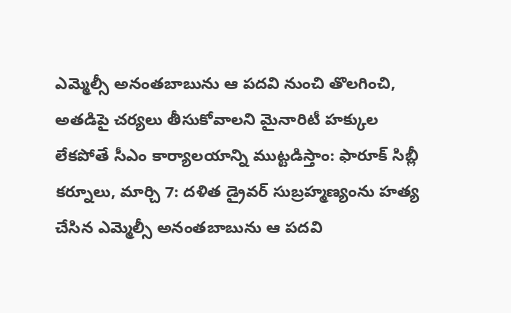ఎమ్మెల్సీ అనంతబాబును ఆ పదవి నుంచి తొలగించి, అతడిపై చర్యలు తీసుకోవాలని మైనారిటీ హక్కుల
లేకపోతే సీఎం కార్యాలయాన్ని ముట్టడిస్తాం: ఫారూక్ సిబ్లీ
కర్నూలు, మార్చి 7: దళిత డ్రైవర్ సుబ్రహ్మణ్యంను హత్య చేసిన ఎమ్మెల్సీ అనంతబాబును ఆ పదవి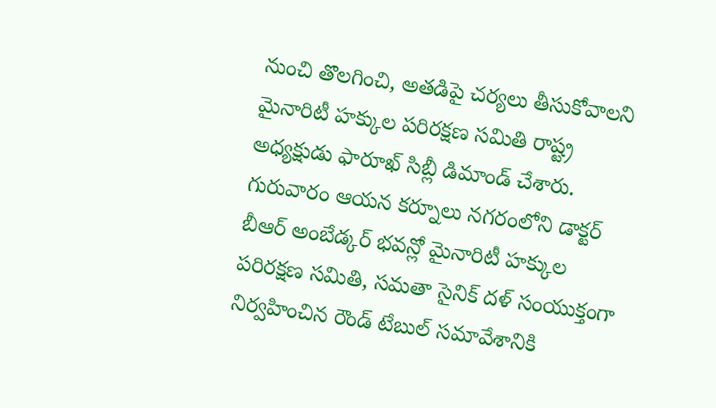నుంచి తొలగించి, అతడిపై చర్యలు తీసుకోవాలని మైనారిటీ హక్కుల పరిరక్షణ సమితి రాష్ట్ర అధ్యక్షుడు ఫారూఖ్ సిబ్లీ డిమాండ్ చేశారు. గురువారం ఆయన కర్నూలు నగరంలోని డాక్టర్ బీఆర్ అంబేడ్కర్ భవన్లో మైనారిటీ హక్కుల పరిరక్షణ సమితి, సమతా సైనిక్ దళ్ సంయుక్తంగా నిర్వహించిన రౌండ్ టేబుల్ సమావేశానికి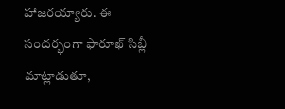హాజరయ్యారు. ఈ సందర్భంగా ఫారూఖ్ సిబ్లీ మాట్లాడుతూ,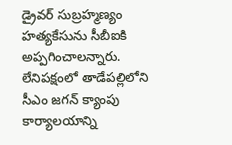డ్రైవర్ సుబ్రహ్మణ్యం హత్యకేసును సీబీఐకి అప్పగించాలన్నారు. లేనిపక్షంలో తాడేపల్లిలోని సీఎం జగన్ క్యాంపు కార్యాలయాన్ని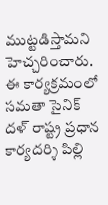ముట్టడిస్తామని హెచ్చరించారు. ఈ కార్యక్రమంలో సమతా సైనిక్ దళ్ రాష్ట్ర ప్రధాన కార్యదర్శి పిల్లి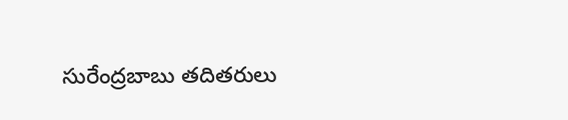సురేంద్రబాబు తదితరులు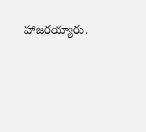హాజరయ్యారు.